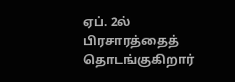ஏப். 2ல் பிரசாரத்தைத் தொடங்குகிறார்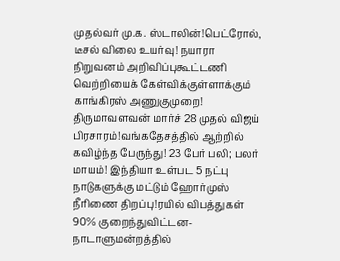முதல்வர் மு.க. ஸ்டாலின்!பெட்ரோல், டீசல் விலை உயர்வு! நயாரா நிறுவனம் அறிவிப்புகூட்டணி வெற்றியைக் கேள்விக்குள்ளாக்கும் காங்கிரஸ் அணுகுமுறை! திருமாவளவன் மார்ச் 28 முதல் விஜய் பிரசாரம்!வங்கதேசத்தில் ஆற்றில் கவிழ்ந்த பேருந்து! 23 பேர் பலி; பலர் மாயம்! இந்தியா உள்பட 5 நட்பு நாடுகளுக்கு மட்டும் ஹோர்முஸ் நீரிணை திறப்பு!ரயில் விபத்துகள் 90% குறைந்துவிட்டன- நாடாளுமன்றத்தில்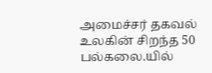அமைச்சர் தகவல் உலகின் சிறந்த 50 பல்கலை.யில்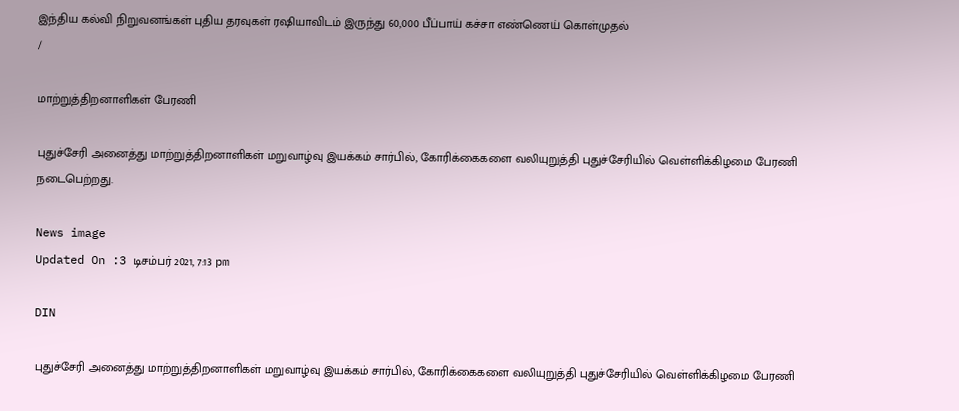இந்திய கல்வி நிறுவனங்கள் புதிய தரவுகள் ரஷியாவிடம் இருந்து 60,000 பீப்பாய் கச்சா எண்ணெய் கொள்முதல்
/

மாற்றுத்திறனாளிகள் பேரணி

புதுச்சேரி அனைத்து மாற்றுத்திறனாளிகள் மறுவாழ்வு இயக்கம் சார்பில், கோரிக்கைகளை வலியுறுத்தி புதுச்சேரியில் வெள்ளிக்கிழமை பேரணி நடைபெற்றது.

News image
Updated On :3 டிசம்பர் 2021, 7:13 pm

DIN

புதுச்சேரி அனைத்து மாற்றுத்திறனாளிகள் மறுவாழ்வு இயக்கம் சார்பில், கோரிக்கைகளை வலியுறுத்தி புதுச்சேரியில் வெள்ளிக்கிழமை பேரணி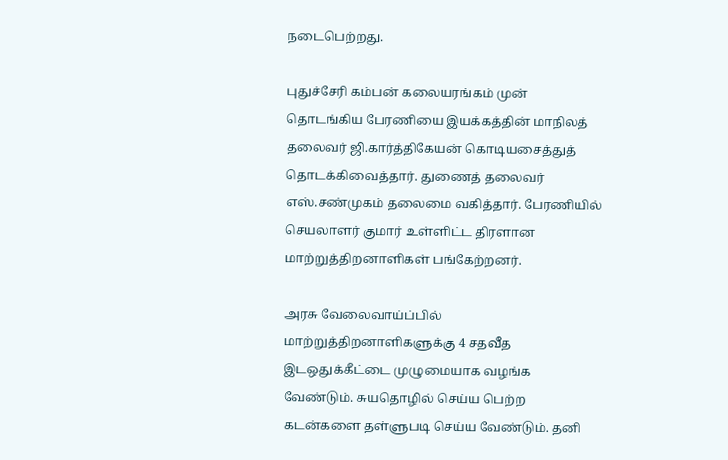நடைபெற்றது.

புதுச்சேரி கம்பன் கலையரங்கம் முன் தொடங்கிய பேரணியை இயக்கத்தின் மாநிலத் தலைவர் ஜி.கார்த்திகேயன் கொடியசைத்துத் தொடக்கிவைத்தார். துணைத் தலைவர் எஸ்.சண்முகம் தலைமை வகித்தார். பேரணியில் செயலாளர் குமார் உள்ளிட்ட திரளான மாற்றுத்திறனாளிகள் பங்கேற்றனர்.

அரசு வேலைவாய்ப்பில் மாற்றுத்திறனாளிகளுக்கு 4 சதவீத இடஒதுக்கீட்டை முழுமையாக வழங்க வேண்டும். சுயதொழில் செய்ய பெற்ற கடன்களை தள்ளுபடி செய்ய வேண்டும். தனி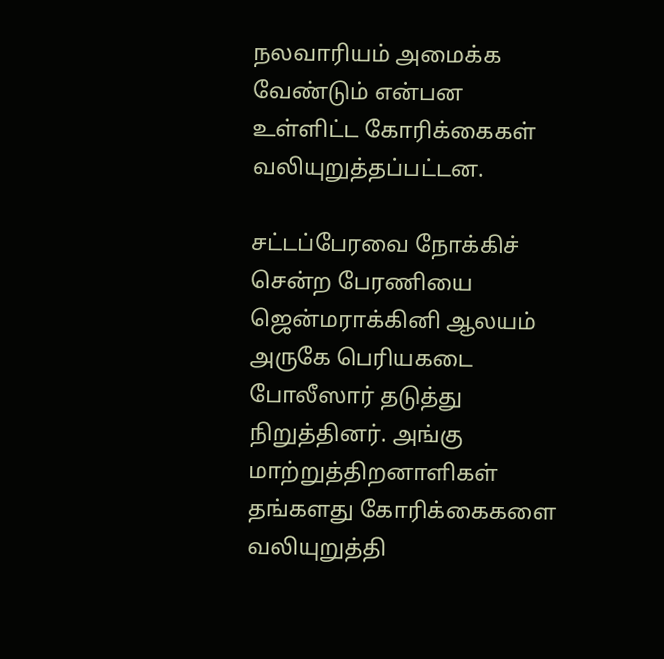நலவாரியம் அமைக்க வேண்டும் என்பன உள்ளிட்ட கோரிக்கைகள் வலியுறுத்தப்பட்டன.

சட்டப்பேரவை நோக்கிச் சென்ற பேரணியை ஜென்மராக்கினி ஆலயம் அருகே பெரியகடை போலீஸார் தடுத்து நிறுத்தினர். அங்கு மாற்றுத்திறனாளிகள் தங்களது கோரிக்கைகளை வலியுறுத்தி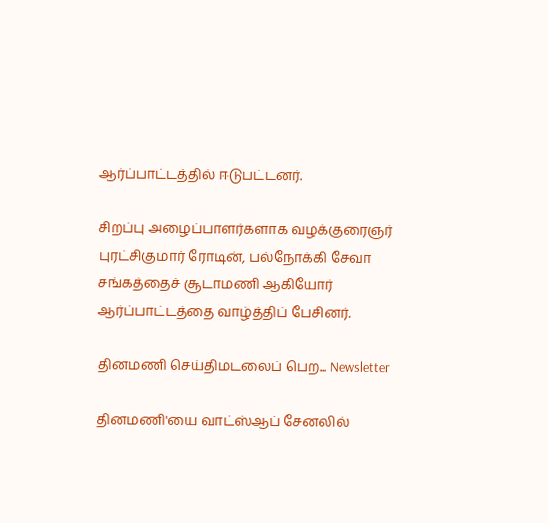ஆர்ப்பாட்டத்தில் ஈடுபட்டனர்.

சிறப்பு அழைப்பாளர்களாக வழக்குரைஞர் புரட்சிகுமார் ரோடின், பல்நோக்கி சேவா சங்கத்தைச் சூடாமணி ஆகியோர் ஆர்ப்பாட்டத்தை வாழ்த்திப் பேசினர்.

தினமணி செய்திமடலைப் பெற... Newsletter

தினமணி'யை வாட்ஸ்ஆப் சேனலில்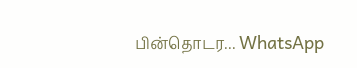பின்தொடர... WhatsApp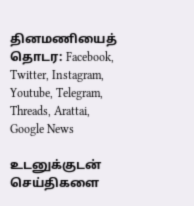தினமணியைத் தொடர: Facebook, Twitter, Instagram, Youtube, Telegram, Threads, Arattai, Google News

உடனுக்குடன் செய்திகளை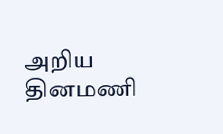அறிய தினமணி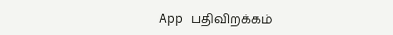App பதிவிறக்கம்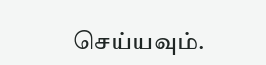செய்யவும்.